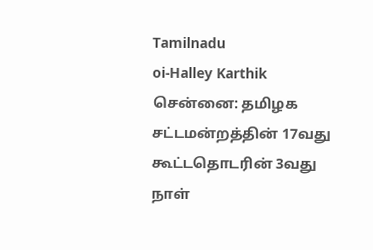Tamilnadu
oi-Halley Karthik
சென்னை: தமிழக சட்டமன்றத்தின் 17வது கூட்டதொடரின் 3வது நாள்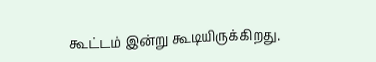கூட்டம் இன்று கூடியிருக்கிறது.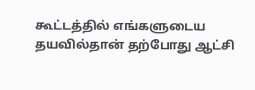கூட்டத்தில் எங்களுடைய தயவில்தான் தற்போது ஆட்சி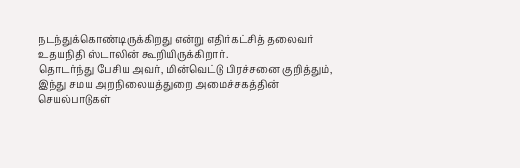நடந்துக்கொண்டிருக்கிறது என்று எதிர்கட்சித் தலைவர் உதயநிதி ஸ்டாலின் கூறியிருக்கிறார்.
தொடர்ந்து பேசிய அவர், மின்வெட்டு பிரச்சனை குறித்தும், இந்து சமய அறநிலையத்துறை அமைச்சகத்தின் செயல்பாடுகள்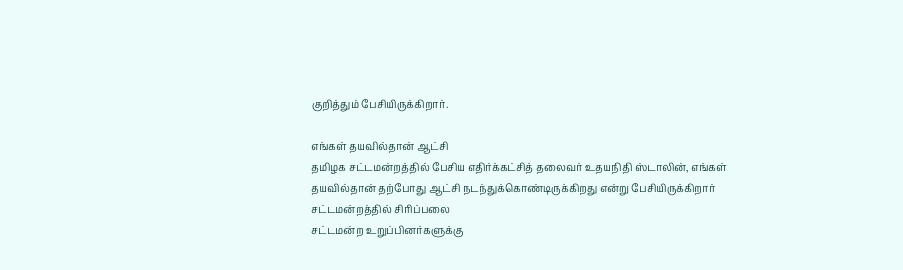குறித்தும் பேசியிருக்கிறார்.

எங்கள் தயவில்தான் ஆட்சி
தமிழக சட்டமன்றத்தில் பேசிய எதிர்க்கட்சித் தலைவர் உதயநிதி ஸ்டாலின், எங்கள் தயவில்தான் தற்போது ஆட்சி நடந்துக்கொண்டிருக்கிறது என்று பேசியிருக்கிறார்
சட்டமன்றத்தில் சிரிப்பலை
சட்டமன்ற உறுப்பினர்களுக்கு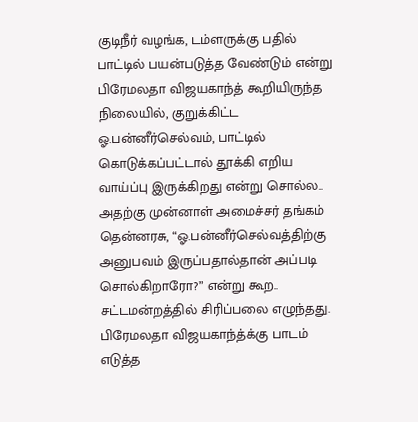குடிநீர் வழங்க, டம்ளருக்கு பதில் பாட்டில் பயன்படுத்த வேண்டும் என்று பிரேமலதா விஜயகாந்த் கூறியிருந்த நிலையில், குறுக்கிட்ட ஓ.பன்னீர்செல்வம், பாட்டில் கொடுக்கப்பட்டால் தூக்கி எறிய வாய்ப்பு இருக்கிறது என்று சொல்ல.. அதற்கு முன்னாள் அமைச்சர் தங்கம் தென்னரசு, “ஓ.பன்னீர்செல்வத்திற்கு அனுபவம் இருப்பதால்தான் அப்படி சொல்கிறாரோ?” என்று கூற.. சட்டமன்றத்தில் சிரிப்பலை எழுந்தது.
பிரேமலதா விஜயகாந்த்க்கு பாடம் எடுத்த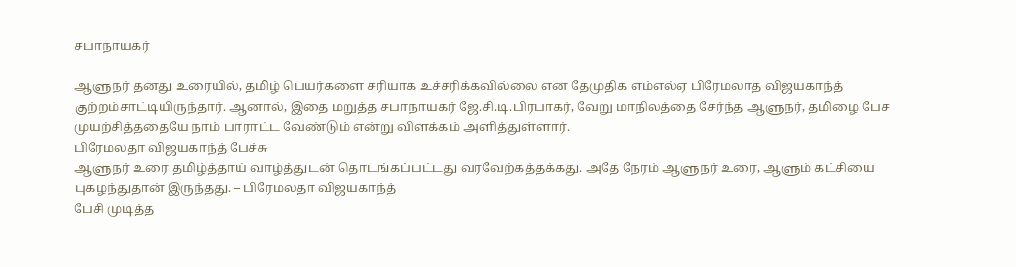சபாநாயகர்

ஆளுநர் தனது உரையில், தமிழ் பெயர்களை சரியாக உச்சரிக்கவில்லை என தேமுதிக எம்எல்ஏ பிரேமலாத விஜயகாந்த் குற்றம்சாட்டியிருந்தார். ஆனால், இதை மறுத்த சபாநாயகர் ஜே.சி.டி.பிரபாகர், வேறு மாநிலத்தை சேர்ந்த ஆளுநர், தமிழை பேச முயற்சித்ததையே நாம் பாராட்ட வேண்டும் என்று விளக்கம் அளித்துள்ளார்.
பிரேமலதா விஜயகாந்த் பேச்சு
ஆளுநர் உரை தமிழ்த்தாய் வாழ்த்துடன் தொடங்கப்பட்டது வரவேற்கத்தக்கது. அதே நேரம் ஆளுநர் உரை, ஆளும் கட்சியை புகழந்துதான் இருந்தது. – பிரேமலதா விஜயகாந்த்
பேசி முடித்த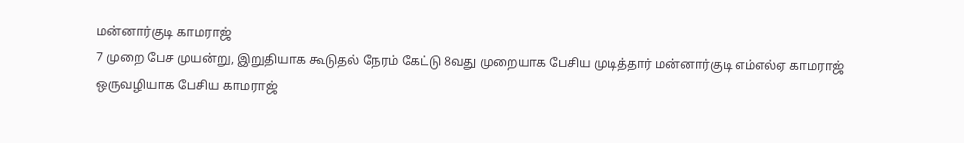மன்னார்குடி காமராஜ்
7 முறை பேச முயன்று, இறுதியாக கூடுதல் நேரம் கேட்டு 8வது முறையாக பேசிய முடித்தார் மன்னார்குடி எம்எல்ஏ காமராஜ்
ஒருவழியாக பேசிய காமராஜ்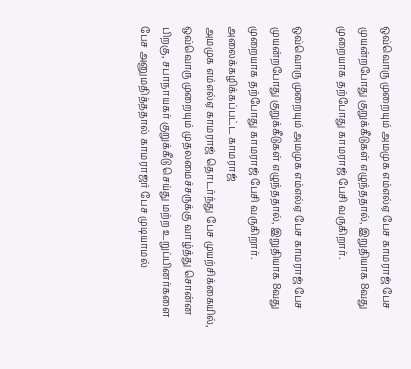ஒவ்வொரு முறையும் அமமுக எம்எல்ஏ பேச காமராஜ் பேச முயன்றபோது குறுக்கீடுகள் எழுந்ததால், இறுதியாக 8வது முறையாக தற்போது காமராஜ் பேசி வருகிறார்.

ஒவ்வொரு முறையும் அமமுக எம்எல்ஏ பேச காமராஜ் பேச முயன்றபோது குறுக்கீடுகள் எழுந்ததால், இறுதியாக 8வது முறையாக தற்போது காமராஜ் பேசி வருகிறார்.
அலைக்கழிக்கப்பட்ட காமராஜ்
அமமுக எம்எல்ஏ காமராஜ் தொடர்ந்து பேச முயற்சிக்கையில், ஒவ்வொரு முறையும் முதலமைச்சருக்கு வாழ்த்து சொன்ன பிறகு, சபாநாயகர் குறுக்கீடு செய்து மற்ற உறுப்பினர்களை பேச அனுமதித்ததால் காமராஜர் பேச முடியாமல்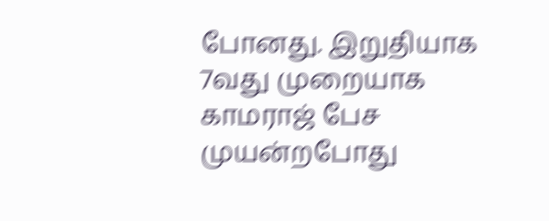போனது. இறுதியாக 7வது முறையாக காமராஜ் பேச முயன்றபோது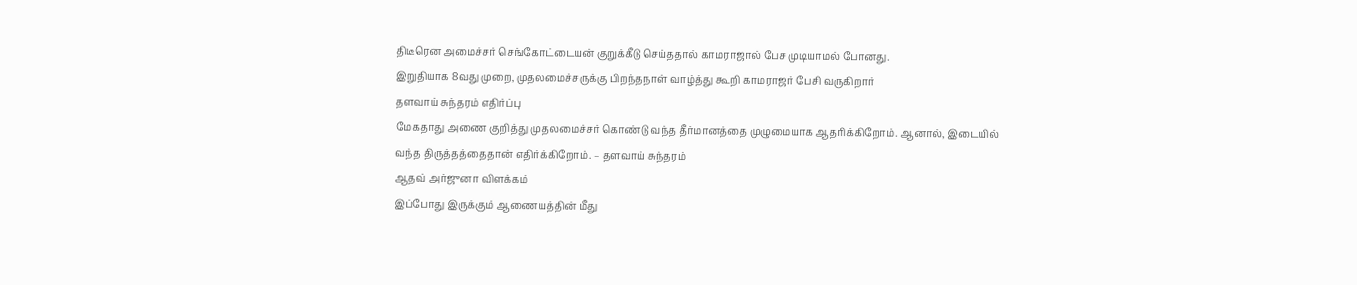திடீரென அமைச்சர் செங்கோட்டையன் குறுக்கீடு செய்ததால் காமராஜால் பேச முடியாமல் போனது.
இறுதியாக 8வது முறை, முதலமைச்சருக்கு பிறந்தநாள் வாழ்த்து கூறி காமராஜர் பேசி வருகிறார்
தளவாய் சுந்தரம் எதிர்ப்பு
மேகதாது அணை குறித்து முதலமைச்சர் கொண்டு வந்த தீர்மானத்தை முழுமையாக ஆதரிக்கிறோம். ஆனால், இடையில் வந்த திருத்தத்தைதான் எதிர்க்கிறோம். – தளவாய் சுந்தரம்
ஆதவ் அர்ஜுனா விளக்கம்
இப்போது இருக்கும் ஆணையத்தின் மீது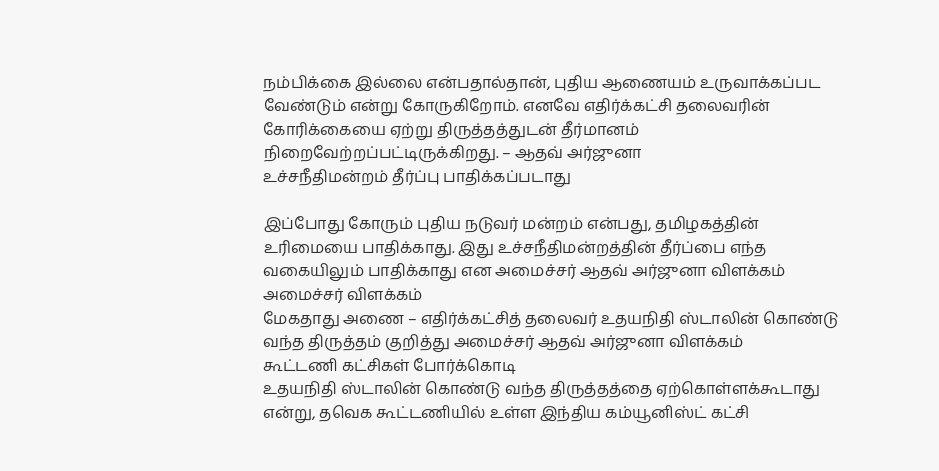நம்பிக்கை இல்லை என்பதால்தான், புதிய ஆணையம் உருவாக்கப்பட வேண்டும் என்று கோருகிறோம். எனவே எதிர்க்கட்சி தலைவரின் கோரிக்கையை ஏற்று திருத்தத்துடன் தீர்மானம் நிறைவேற்றப்பட்டிருக்கிறது. – ஆதவ் அர்ஜுனா
உச்சநீதிமன்றம் தீர்ப்பு பாதிக்கப்படாது

இப்போது கோரும் புதிய நடுவர் மன்றம் என்பது, தமிழகத்தின் உரிமையை பாதிக்காது. இது உச்சநீதிமன்றத்தின் தீர்ப்பை எந்த வகையிலும் பாதிக்காது என அமைச்சர் ஆதவ் அர்ஜுனா விளக்கம்
அமைச்சர் விளக்கம்
மேகதாது அணை – எதிர்க்கட்சித் தலைவர் உதயநிதி ஸ்டாலின் கொண்டு வந்த திருத்தம் குறித்து அமைச்சர் ஆதவ் அர்ஜுனா விளக்கம்
கூட்டணி கட்சிகள் போர்க்கொடி
உதயநிதி ஸ்டாலின் கொண்டு வந்த திருத்தத்தை ஏற்கொள்ளக்கூடாது என்று, தவெக கூட்டணியில் உள்ள இந்திய கம்யூனிஸ்ட் கட்சி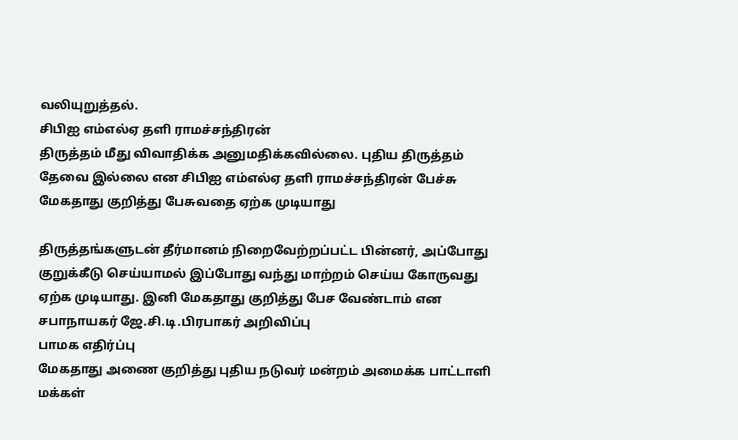வலியுறுத்தல்.
சிபிஐ எம்எல்ஏ தளி ராமச்சந்திரன்
திருத்தம் மீது விவாதிக்க அனுமதிக்கவில்லை. புதிய திருத்தம் தேவை இல்லை என சிபிஐ எம்எல்ஏ தளி ராமச்சந்திரன் பேச்சு
மேகதாது குறித்து பேசுவதை ஏற்க முடியாது

திருத்தங்களுடன் தீர்மானம் நிறைவேற்றப்பட்ட பின்னர், அப்போது குறுக்கீடு செய்யாமல் இப்போது வந்து மாற்றம் செய்ய கோருவது ஏற்க முடியாது. இனி மேகதாது குறித்து பேச வேண்டாம் என சபாநாயகர் ஜே.சி.டி.பிரபாகர் அறிவிப்பு
பாமக எதிர்ப்பு
மேகதாது அணை குறித்து புதிய நடுவர் மன்றம் அமைக்க பாட்டாளி மக்கள்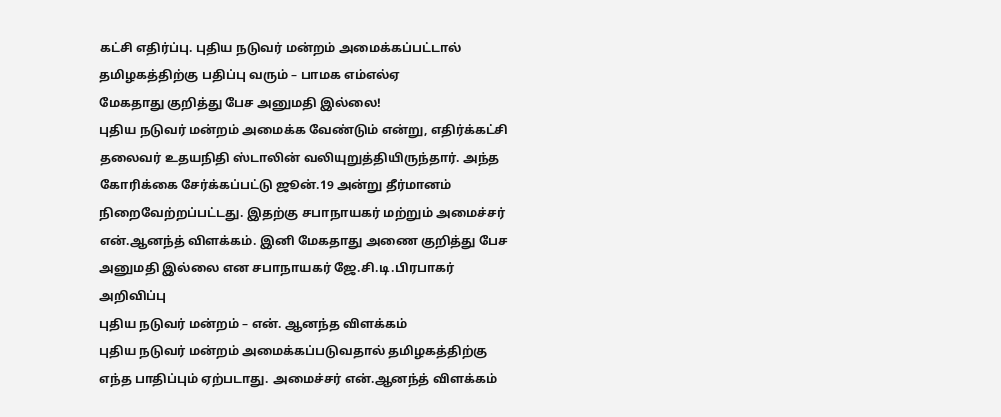கட்சி எதிர்ப்பு. புதிய நடுவர் மன்றம் அமைக்கப்பட்டால் தமிழகத்திற்கு பதிப்பு வரும் – பாமக எம்எல்ஏ
மேகதாது குறித்து பேச அனுமதி இல்லை!
புதிய நடுவர் மன்றம் அமைக்க வேண்டும் என்று, எதிர்க்கட்சி தலைவர் உதயநிதி ஸ்டாலின் வலியுறுத்தியிருந்தார். அந்த கோரிக்கை சேர்க்கப்பட்டு ஜூன்.19 அன்று தீர்மானம் நிறைவேற்றப்பட்டது. இதற்கு சபாநாயகர் மற்றும் அமைச்சர் என்.ஆனந்த் விளக்கம். இனி மேகதாது அணை குறித்து பேச அனுமதி இல்லை என சபாநாயகர் ஜே.சி.டி.பிரபாகர் அறிவிப்பு
புதிய நடுவர் மன்றம் – என். ஆனந்த விளக்கம்
புதிய நடுவர் மன்றம் அமைக்கப்படுவதால் தமிழகத்திற்கு எந்த பாதிப்பும் ஏற்படாது. அமைச்சர் என்.ஆனந்த் விளக்கம்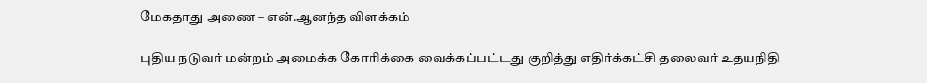மேகதாது அணை – என்.ஆனந்த விளக்கம்

புதிய நடுவர் மன்றம் அமைக்க கோரிக்கை வைக்கப்பட்டது குறித்து எதிர்க்கட்சி தலைவர் உதயநிதி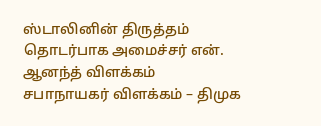ஸ்டாலினின் திருத்தம் தொடர்பாக அமைச்சர் என். ஆனந்த் விளக்கம்
சபாநாயகர் விளக்கம் – திமுக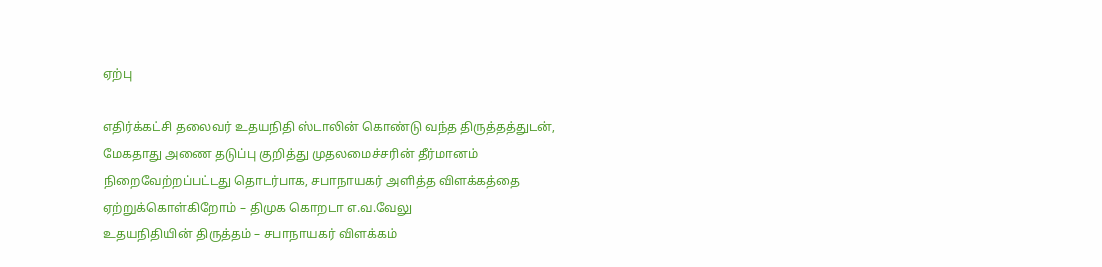ஏற்பு

எதிர்க்கட்சி தலைவர் உதயநிதி ஸ்டாலின் கொண்டு வந்த திருத்தத்துடன், மேகதாது அணை தடுப்பு குறித்து முதலமைச்சரின் தீர்மானம் நிறைவேற்றப்பட்டது தொடர்பாக, சபாநாயகர் அளித்த விளக்கத்தை ஏற்றுக்கொள்கிறோம் – திமுக கொறடா எ.வ.வேலு
உதயநிதியின் திருத்தம் – சபாநாயகர் விளக்கம்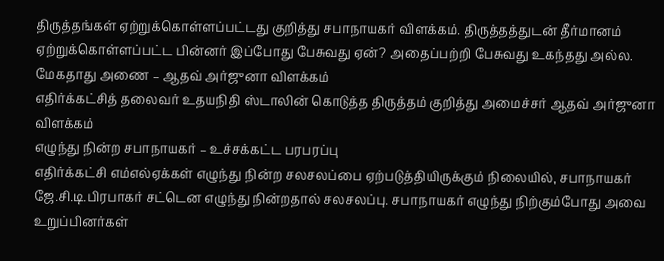திருத்தங்கள் ஏற்றுக்கொள்ளப்பட்டது குறித்து சபாநாயகர் விளக்கம். திருத்தத்துடன் தீர்மானம் ஏற்றுக்கொள்ளப்பட்ட பின்னர் இப்போது பேசுவது ஏன்? அதைப்பற்றி பேசுவது உகந்தது அல்ல.
மேகதாது அணை – ஆதவ் அர்ஜுனா விளக்கம்
எதிர்க்கட்சித் தலைவர் உதயநிதி ஸ்டாலின் கொடுத்த திருத்தம் குறித்து அமைச்சர் ஆதவ் அர்ஜுனா விளக்கம்
எழுந்து நின்ற சபாநாயகர் – உச்சக்கட்ட பரபரப்பு
எதிர்க்கட்சி எம்எல்ஏக்கள் எழுந்து நின்ற சலசலப்பை ஏற்படுத்தியிருக்கும் நிலையில், சபாநாயகர் ஜே.சி.டி.பிரபாகர் சட்டென எழுந்து நின்றதால் சலசலப்பு. சபாநாயகர் எழுந்து நிற்கும்போது அவை உறுப்பினர்கள்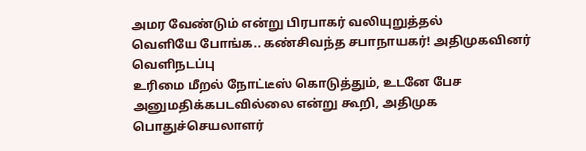அமர வேண்டும் என்று பிரபாகர் வலியுறுத்தல்
வெளியே போங்க.. கண்சிவந்த சபாநாயகர்! அதிமுகவினர் வெளிநடப்பு
உரிமை மீறல் நோட்டீஸ் கொடுத்தும், உடனே பேச அனுமதிக்கபடவில்லை என்று கூறி, அதிமுக பொதுச்செயலாளர்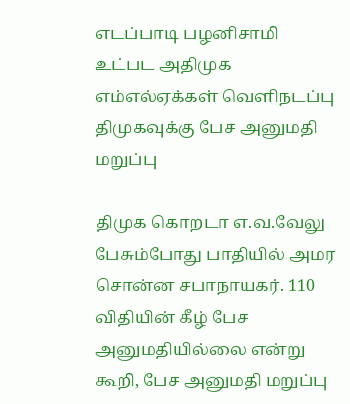எடப்பாடி பழனிசாமி உட்பட அதிமுக எம்எல்ஏக்கள் வெளிநடப்பு
திமுகவுக்கு பேச அனுமதி மறுப்பு

திமுக கொறடா எ.வ.வேலு பேசும்போது பாதியில் அமர சொன்ன சபாநாயகர். 110 விதியின் கீழ் பேச அனுமதியில்லை என்று கூறி, பேச அனுமதி மறுப்பு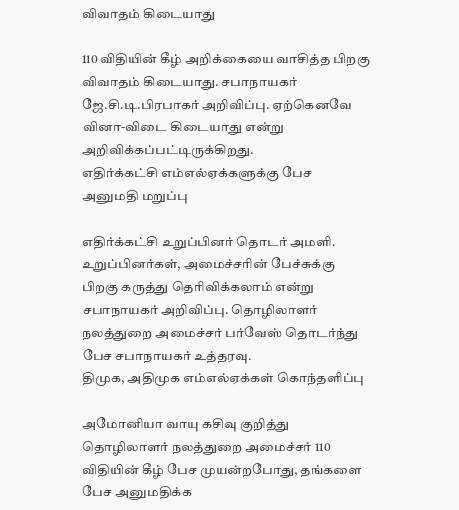விவாதம் கிடையாது

110 விதியின் கீழ் அறிக்கையை வாசித்த பிறகு விவாதம் கிடையாது. சபாநாயகர் ஜே.சி.டி.பிரபாகர் அறிவிப்பு. ஏற்கெனவே வினா-விடை கிடையாது என்று அறிவிக்கப்பட்டிருக்கிறது.
எதிர்க்கட்சி எம்எல்ஏக்களுக்கு பேச அனுமதி மறுப்பு

எதிர்க்கட்சி உறுப்பினர் தொடர் அமளி. உறுப்பினர்கள், அமைச்சரின் பேச்சுக்கு பிறகு கருத்து தெரிவிக்கலாம் என்று சபாநாயகர் அறிவிப்பு. தொழிலாளர் நலத்துறை அமைச்சர் பர்வேஸ் தொடர்ந்து பேச சபாநாயகர் உத்தரவு.
திமுக, அதிமுக எம்எல்ஏக்கள் கொந்தளிப்பு

அமோனியா வாயு கசிவு குறித்து தொழிலாளர் நலத்துறை அமைச்சர் 110 விதியின் கீழ் பேச முயன்றபோது, தங்களை பேச அனுமதிக்க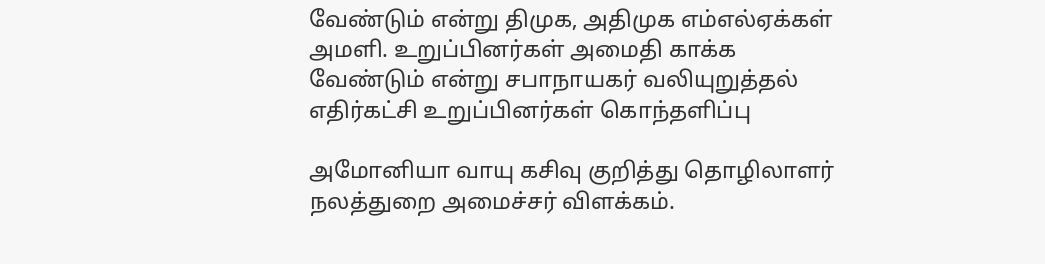வேண்டும் என்று திமுக, அதிமுக எம்எல்ஏக்கள் அமளி. உறுப்பினர்கள் அமைதி காக்க வேண்டும் என்று சபாநாயகர் வலியுறுத்தல்
எதிர்கட்சி உறுப்பினர்கள் கொந்தளிப்பு

அமோனியா வாயு கசிவு குறித்து தொழிலாளர் நலத்துறை அமைச்சர் விளக்கம்.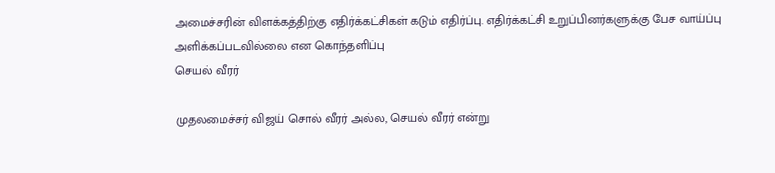அமைச்சரின் விளக்கத்திற்கு எதிர்க்கட்சிகள் கடும் எதிர்ப்பு. எதிர்க்கட்சி உறுப்பினர்களுக்கு பேச வாய்ப்பு அளிக்கப்படவில்லை என கொந்தளிப்பு
செயல் வீரர்

முதலமைச்சர் விஜய் சொல் வீரர் அல்ல, செயல் வீரர் என்று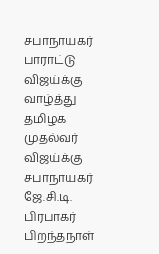சபாநாயகர் பாராட்டு
விஜய்க்கு வாழ்த்து
தமிழக முதல்வர் விஜய்க்கு சபாநாயகர் ஜே.சி.டி. பிரபாகர் பிறந்தநாள்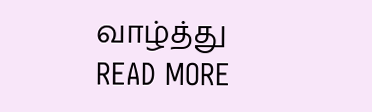வாழ்த்து
READ MORE